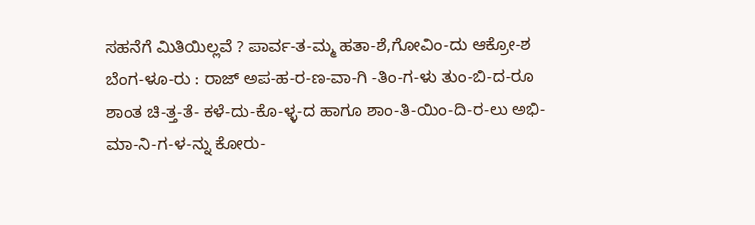ಸಹನೆಗೆ ಮಿತಿಯಿಲ್ಲವೆ ? ಪಾರ್ವ-ತ-ಮ್ಮ ಹತಾ-ಶೆ,ಗೋವಿಂ-ದು ಆಕ್ರೋ-ಶ
ಬೆಂಗ-ಳೂ-ರು : ರಾಜ್ ಅಪ-ಹ-ರ-ಣ-ವಾ-ಗಿ -ತಿಂ-ಗ-ಳು ತುಂ-ಬಿ-ದ-ರೂ ಶಾಂತ ಚಿ-ತ್ತ-ತೆ- ಕಳೆ-ದು-ಕೊ-ಳ್ಳ-ದ ಹಾಗೂ ಶಾಂ-ತಿ-ಯಿಂ-ದಿ-ರ-ಲು ಅಭಿ-ಮಾ-ನಿ-ಗ-ಳ-ನ್ನು ಕೋರು-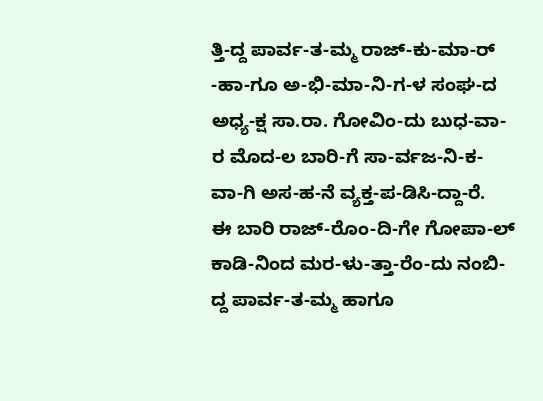ತ್ತಿ-ದ್ದ ಪಾರ್ವ-ತ-ಮ್ಮ ರಾಜ್-ಕು-ಮಾ-ರ್ -ಹಾ-ಗೂ ಅ-ಭಿ-ಮಾ-ನಿ-ಗ-ಳ ಸಂಘ-ದ ಅಧ್ಯ-ಕ್ಷ ಸಾ.ರಾ. ಗೋವಿಂ-ದು ಬುಧ-ವಾ-ರ ಮೊದ-ಲ ಬಾರಿ-ಗೆ ಸಾ-ರ್ವಜ-ನಿ-ಕ-ವಾ-ಗಿ ಅಸ-ಹ-ನೆ ವ್ಯಕ್ತ-ಪ-ಡಿಸಿ-ದ್ದಾ-ರೆ.
ಈ ಬಾರಿ ರಾಜ್-ರೊಂ-ದಿ-ಗೇ ಗೋಪಾ-ಲ್ ಕಾಡಿ-ನಿಂದ ಮರ-ಳು-ತ್ತಾ-ರೆಂ-ದು ನಂಬಿ-ದ್ದ ಪಾರ್ವ-ತ-ಮ್ಮ ಹಾಗೂ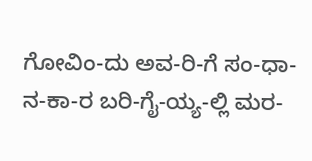ಗೋವಿಂ-ದು ಅವ-ರಿ-ಗೆ ಸಂ-ಧಾ-ನ-ಕಾ-ರ ಬರಿ-ಗೈ-ಯ್ಯ-ಲ್ಲಿ ಮರ-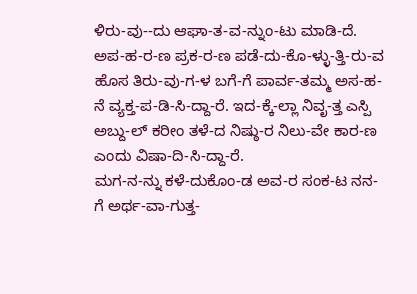ಳಿರು-ವು--ದು ಆಘಾ-ತ-ವ-ನ್ನುಂ-ಟು ಮಾಡಿ-ದೆ. ಅಪ-ಹ-ರ-ಣ ಪ್ರಕ-ರ-ಣ ಪಡೆ-ದು-ಕೊ-ಳ್ಳು-ತ್ತಿ-ರು-ವ ಹೊಸ ತಿರು-ವು-ಗ-ಳ ಬಗೆ-ಗೆ ಪಾರ್ವ-ತಮ್ಮ ಅಸ-ಹ-ನೆ ವ್ಯಕ್ತ-ಪ-ಡಿ-ಸಿ-ದ್ದಾ-ರೆ. ಇದ-ಕ್ಕೆ-ಲ್ಲಾ ನಿವೃ-ತ್ತ ಎಸ್ಪಿ ಅಬ್ದು-ಲ್ ಕರೀಂ ತಳೆ-ದ ನಿಷ್ಠು-ರ ನಿಲು-ವೇ ಕಾರ-ಣ ಎಂದು ವಿಷಾ-ದಿ-ಸಿ-ದ್ದಾ-ರೆ.
ಮಗ-ನ-ನ್ನು ಕಳೆ-ದುಕೊಂ-ಡ ಅವ-ರ ಸಂಕ-ಟ ನನ-ಗೆ ಅರ್ಥ-ವಾ-ಗುತ್ತ-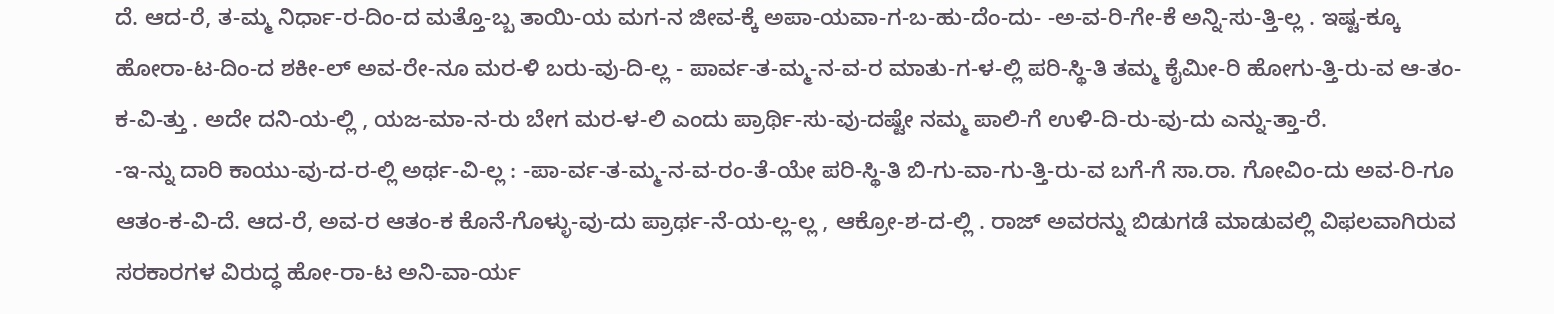ದೆ. ಆದ-ರೆ, ತ-ಮ್ಮ ನಿರ್ಧಾ-ರ-ದಿಂ-ದ ಮತ್ತೊ-ಬ್ಬ ತಾಯಿ-ಯ ಮಗ-ನ ಜೀವ-ಕ್ಕೆ ಅಪಾ-ಯವಾ-ಗ-ಬ-ಹು-ದೆಂ-ದು- -ಅ-ವ-ರಿ-ಗೇ-ಕೆ ಅನ್ನಿ-ಸು-ತ್ತಿ-ಲ್ಲ . ಇಷ್ಟ-ಕ್ಕೂ ಹೋರಾ-ಟ-ದಿಂ-ದ ಶಕೀ-ಲ್ ಅವ-ರೇ-ನೂ ಮರ-ಳಿ ಬರು-ವು-ದಿ-ಲ್ಲ - ಪಾರ್ವ-ತ-ಮ್ಮ-ನ-ವ-ರ ಮಾತು-ಗ-ಳ-ಲ್ಲಿ ಪರಿ-ಸ್ಥಿ-ತಿ ತಮ್ಮ ಕೈಮೀ-ರಿ ಹೋಗು-ತ್ತಿ-ರು-ವ ಆ-ತಂ-ಕ-ವಿ-ತ್ತು . ಅದೇ ದನಿ-ಯ-ಲ್ಲಿ , ಯಜ-ಮಾ-ನ-ರು ಬೇಗ ಮರ-ಳ-ಲಿ ಎಂದು ಪ್ರಾರ್ಥಿ-ಸು-ವು-ದಷ್ಟೇ ನಮ್ಮ ಪಾಲಿ-ಗೆ ಉಳಿ-ದಿ-ರು-ವು-ದು ಎನ್ನು-ತ್ತಾ-ರೆ.
-ಇ-ನ್ನು ದಾರಿ ಕಾಯು-ವು-ದ-ರ-ಲ್ಲಿ ಅರ್ಥ-ವಿ-ಲ್ಲ : -ಪಾ-ರ್ವ-ತ-ಮ್ಮ-ನ-ವ-ರಂ-ತೆ-ಯೇ ಪರಿ-ಸ್ಥಿ-ತಿ ಬಿ-ಗು-ವಾ-ಗು-ತ್ತಿ-ರು-ವ ಬಗೆ-ಗೆ ಸಾ.ರಾ. ಗೋವಿಂ-ದು ಅವ-ರಿ-ಗೂ ಆತಂ-ಕ-ವಿ-ದೆ. ಆದ-ರೆ, ಅವ-ರ ಆತಂ-ಕ ಕೊನೆ-ಗೊಳ್ಳು-ವು-ದು ಪ್ರಾರ್ಥ-ನೆ-ಯ-ಲ್ಲ-ಲ್ಲ , ಆಕ್ರೋ-ಶ-ದ-ಲ್ಲಿ . ರಾಜ್ ಅವರನ್ನು ಬಿಡುಗಡೆ ಮಾಡುವಲ್ಲಿ ವಿಫಲವಾಗಿರುವ ಸರಕಾರಗಳ ವಿರುದ್ಧ ಹೋ-ರಾ-ಟ ಅನಿ-ವಾ-ರ್ಯ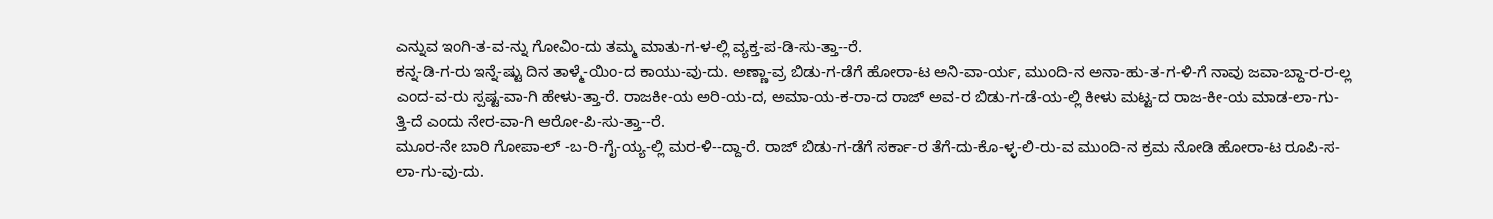ಎನ್ನುವ ಇಂಗಿ-ತ-ವ-ನ್ನು ಗೋವಿಂ-ದು ತಮ್ಮ ಮಾತು-ಗ-ಳ-ಲ್ಲಿ ವ್ಯಕ್ತ-ಪ-ಡಿ-ಸು-ತ್ತಾ--ರೆ.
ಕನ್ನ-ಡಿ-ಗ-ರು ಇನ್ನೆ-ಷ್ಟು ದಿನ ತಾಳ್ಮೆ-ಯಿಂ-ದ ಕಾಯು-ವು-ದು. ಅಣ್ಣಾ-ವ್ರ ಬಿಡು-ಗ-ಡೆಗೆ ಹೋರಾ-ಟ ಅನಿ-ವಾ-ರ್ಯ, ಮುಂದಿ-ನ ಅನಾ-ಹು-ತ-ಗ-ಳಿ-ಗೆ ನಾವು ಜವಾ-ಬ್ದಾ-ರ-ರ-ಲ್ಲ ಎಂದ-ವ-ರು ಸ್ಪಷ್ಟ-ವಾ-ಗಿ ಹೇಳು-ತ್ತಾ-ರೆ. ರಾಜಕೀ-ಯ ಅರಿ-ಯ-ದ, ಅಮಾ-ಯ-ಕ-ರಾ-ದ ರಾಜ್ ಅವ-ರ ಬಿಡು-ಗ-ಡೆ-ಯ-ಲ್ಲಿ ಕೀಳು ಮಟ್ಟ-ದ ರಾಜ-ಕೀ-ಯ ಮಾಡ-ಲಾ-ಗು-ತ್ತಿ-ದೆ ಎಂದು ನೇರ-ವಾ-ಗಿ ಆರೋ-ಪಿ-ಸು-ತ್ತಾ--ರೆ.
ಮೂರ-ನೇ ಬಾರಿ ಗೋಪಾ-ಲ್ -ಬ-ರಿ-ಗೈ-ಯ್ಯ-ಲ್ಲಿ ಮರ-ಳಿ--ದ್ದಾ-ರೆ. ರಾಜ್ ಬಿಡು-ಗ-ಡೆಗೆ ಸರ್ಕಾ-ರ ತೆಗೆ-ದು-ಕೊ-ಳ್ಳ-ಲಿ-ರು-ವ ಮುಂದಿ-ನ ಕ್ರಮ ನೋಡಿ ಹೋರಾ-ಟ ರೂಪಿ-ಸ-ಲಾ-ಗು-ವು-ದು.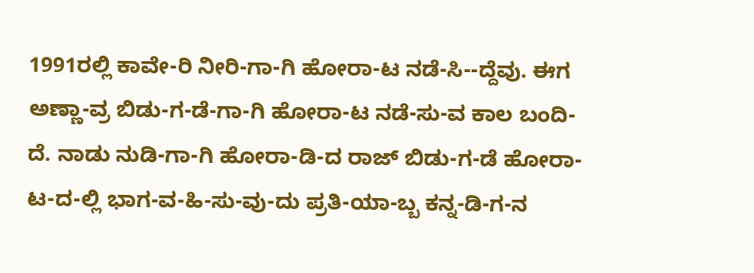1991ರಲ್ಲಿ ಕಾವೇ-ರಿ ನೀರಿ-ಗಾ-ಗಿ ಹೋರಾ-ಟ ನಡೆ-ಸಿ--ದ್ದೆವು. ಈಗ ಅಣ್ಣಾ-ವ್ರ ಬಿಡು-ಗ-ಡೆ-ಗಾ-ಗಿ ಹೋರಾ-ಟ ನಡೆ-ಸು-ವ ಕಾಲ ಬಂದಿ-ದೆ. ನಾಡು ನುಡಿ-ಗಾ-ಗಿ ಹೋರಾ-ಡಿ-ದ ರಾಜ್ ಬಿಡು-ಗ-ಡೆ ಹೋರಾ-ಟ-ದ-ಲ್ಲಿ ಭಾಗ-ವ-ಹಿ-ಸು-ವು-ದು ಪ್ರತಿ-ಯಾ-ಬ್ಬ ಕನ್ನ-ಡಿ-ಗ-ನ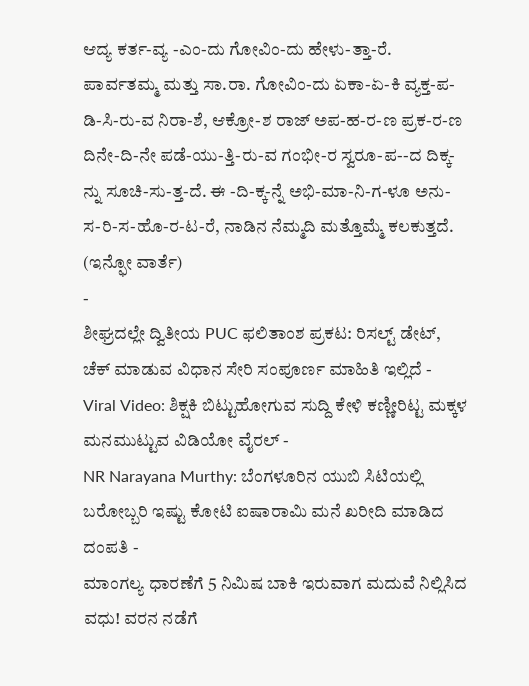ಆದ್ಯ ಕರ್ತ-ವ್ಯ -ಎಂ-ದು ಗೋವಿಂ-ದು ಹೇಳು-ತ್ತಾ-ರೆ.
ಪಾರ್ವತಮ್ಮ ಮತ್ತು ಸಾ.ರಾ. ಗೋವಿಂ-ದು ಏಕಾ-ಏ-ಕಿ ವ್ಯಕ್ತ-ಪ-ಡಿ-ಸಿ-ರು-ವ ನಿರಾ-ಶೆ, ಆಕ್ರೋ-ಶ ರಾಜ್ ಅಪ-ಹ-ರ-ಣ ಪ್ರಕ-ರ-ಣ ದಿನೇ-ದಿ-ನೇ ಪಡೆ-ಯು-ತ್ತಿ-ರು-ವ ಗಂಭೀ-ರ ಸ್ವರೂ-ಪ--ದ ದಿಕ್ಕ-ನ್ನು ಸೂಚಿ-ಸು-ತ್ತ-ದೆ. ಈ -ದಿ-ಕ್ಕ-ನ್ನೆ ಅಭಿ-ಮಾ-ನಿ-ಗ-ಳೂ ಅನು-ಸ-ರಿ-ಸ-ಹೊ-ರ-ಟ-ರೆ, ನಾಡಿನ ನೆಮ್ಮದಿ ಮತ್ತೊಮ್ಮೆ ಕಲಕುತ್ತದೆ.
(ಇನ್ಫೋ ವಾರ್ತೆ)
-
ಶೀಘ್ರದಲ್ಲೇ ದ್ವಿತೀಯ PUC ಫಲಿತಾಂಶ ಪ್ರಕಟ: ರಿಸಲ್ಟ್ ಡೇಟ್, ಚೆಕ್ ಮಾಡುವ ವಿಧಾನ ಸೇರಿ ಸಂಪೂರ್ಣ ಮಾಹಿತಿ ಇಲ್ಲಿದೆ -
Viral Video: ಶಿಕ್ಷಕಿ ಬಿಟ್ಟುಹೋಗುವ ಸುದ್ದಿ ಕೇಳಿ ಕಣ್ಣೀರಿಟ್ಟ ಮಕ್ಕಳ ಮನಮುಟ್ಟುವ ವಿಡಿಯೋ ವೈರಲ್ -
NR Narayana Murthy: ಬೆಂಗಳೂರಿನ ಯುಬಿ ಸಿಟಿಯಲ್ಲಿ ಬರೋಬ್ಬರಿ ಇಷ್ಟು ಕೋಟಿ ಐಷಾರಾಮಿ ಮನೆ ಖರೀದಿ ಮಾಡಿದ ದಂಪತಿ -
ಮಾಂಗಲ್ಯ ಧಾರಣೆಗೆ 5 ನಿಮಿಷ ಬಾಕಿ ಇರುವಾಗ ಮದುವೆ ನಿಲ್ಲಿಸಿದ ವಧು! ವರನ ನಡೆಗೆ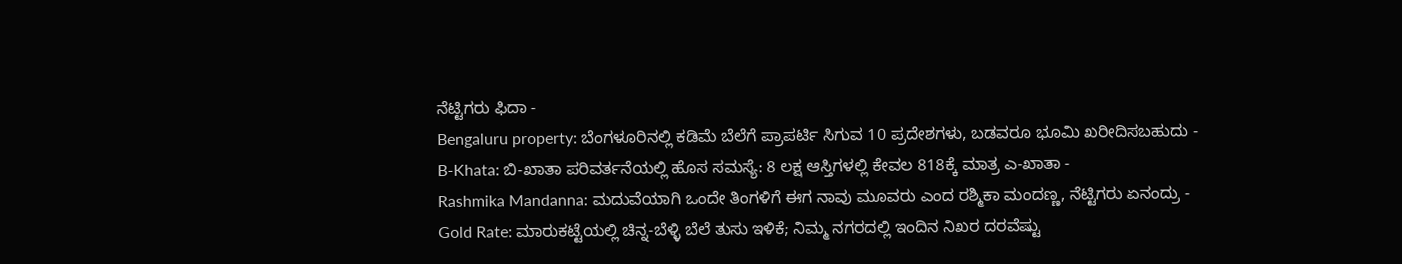ನೆಟ್ಟಿಗರು ಫಿದಾ -
Bengaluru property: ಬೆಂಗಳೂರಿನಲ್ಲಿ ಕಡಿಮೆ ಬೆಲೆಗೆ ಪ್ರಾಪರ್ಟಿ ಸಿಗುವ 10 ಪ್ರದೇಶಗಳು, ಬಡವರೂ ಭೂಮಿ ಖರೀದಿಸಬಹುದು -
B-Khata: ಬಿ-ಖಾತಾ ಪರಿವರ್ತನೆಯಲ್ಲಿ ಹೊಸ ಸಮಸ್ಯೆ: 8 ಲಕ್ಷ ಆಸ್ತಿಗಳಲ್ಲಿ ಕೇವಲ 818ಕ್ಕೆ ಮಾತ್ರ ಎ-ಖಾತಾ -
Rashmika Mandanna: ಮದುವೆಯಾಗಿ ಒಂದೇ ತಿಂಗಳಿಗೆ ಈಗ ನಾವು ಮೂವರು ಎಂದ ರಶ್ಮಿಕಾ ಮಂದಣ್ಣ, ನೆಟ್ಟಿಗರು ಏನಂದ್ರು -
Gold Rate: ಮಾರುಕಟ್ಟೆಯಲ್ಲಿ ಚಿನ್ನ-ಬೆಳ್ಳಿ ಬೆಲೆ ತುಸು ಇಳಿಕೆ; ನಿಮ್ಮ ನಗರದಲ್ಲಿ ಇಂದಿನ ನಿಖರ ದರವೆಷ್ಟು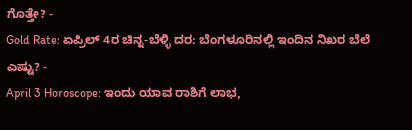ಗೊತ್ತೇ? -
Gold Rate: ಏಪ್ರಿಲ್ 4ರ ಚಿನ್ನ-ಬೆಳ್ಳಿ ದರ: ಬೆಂಗಳೂರಿನಲ್ಲಿ ಇಂದಿನ ನಿಖರ ಬೆಲೆ ಎಷ್ಟು? -
April 3 Horoscope: ಇಂದು ಯಾವ ರಾಶಿಗೆ ಲಾಭ,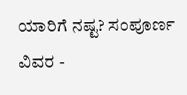ಯಾರಿಗೆ ನಷ್ಟ? ಸಂಪೂರ್ಣ ವಿವರ -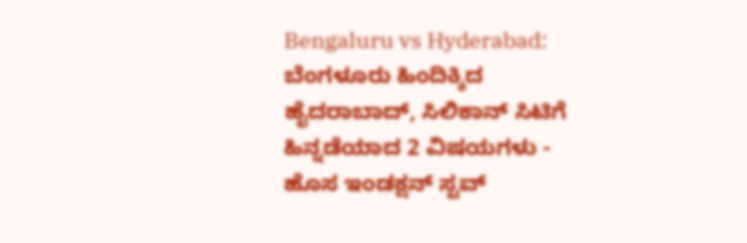Bengaluru vs Hyderabad: ಬೆಂಗಳೂರು ಹಿಂದಿಕ್ಕಿದ ಹೈದರಾಬಾದ್, ಸಿಲಿಕಾನ್ ಸಿಟಿಗೆ ಹಿನ್ನಡೆಯಾದ 2 ವಿಷಯಗಳು -
ಹೊಸ ಇಂಡಕ್ಷನ್ ಸ್ಟವ್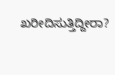ಖರೀದಿಸುತ್ತಿದ್ದೀರಾ?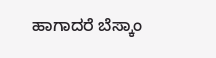ಹಾಗಾದರೆ ಬೆಸ್ಕಾಂ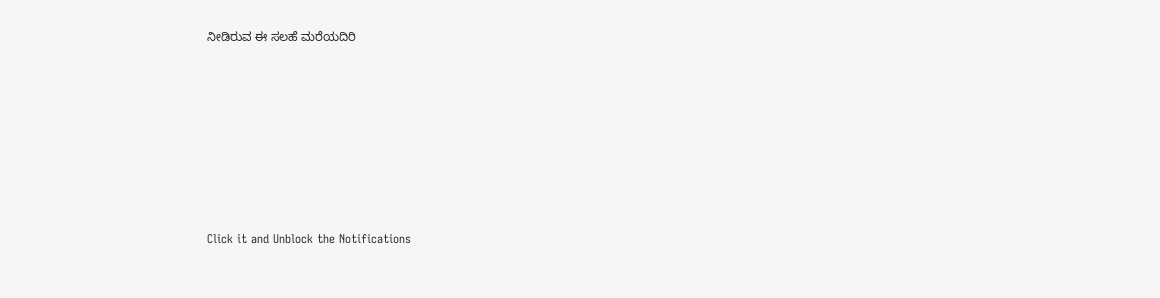ನೀಡಿರುವ ಈ ಸಲಹೆ ಮರೆಯದಿರಿ












Click it and Unblock the Notifications